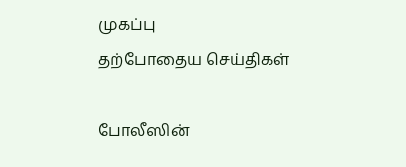முகப்பு
தற்போதைய செய்திகள்

போலீஸின்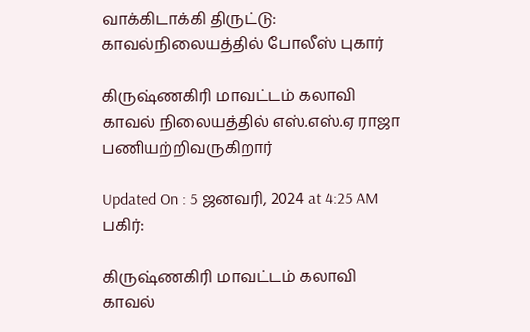வாக்கிடாக்கி திருட்டு: காவல்நிலையத்தில் போலீஸ் புகார்

கிருஷ்ணகிரி மாவட்டம் கலாவி காவல் நிலையத்தில் எஸ்.எஸ்.ஏ ராஜா பணியற்றிவருகிறார்

Updated On : 5 ஜனவரி, 2024 at 4:25 AM
பகிர்:

கிருஷ்ணகிரி மாவட்டம் கலாவி காவல்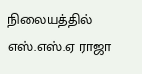நிலையத்தில் எஸ்.எஸ்.ஏ ராஜா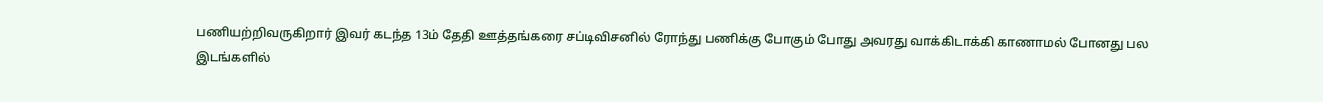பணியற்றிவருகிறார் இவர் கடந்த 13ம் தேதி ஊத்தங்கரை சப்டிவிசனில் ரோந்து பணிக்கு போகும் போது அவரது வாக்கிடாக்கி காணாமல் போனது பல இடங்களில்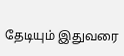தேடியும் இதுவரை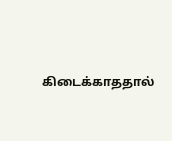கிடைக்காததால்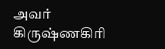அவர் கிருஷ்ணகிரி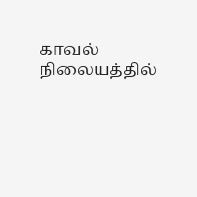காவல் நிலையத்தில்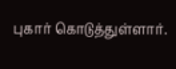புகார் கொடுத்துள்ளார்.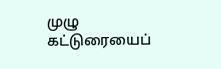முழு கட்டுரையைப்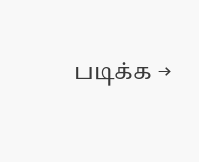படிக்க →